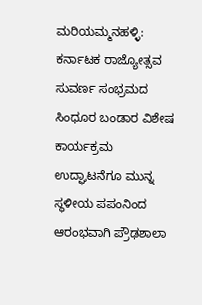ಮರಿಯಮ್ಮನಹಳ್ಳಿ: ಕರ್ನಾಟಕ ರಾಜ್ಯೋತ್ಸವ ಸುವರ್ಣ ಸಂಭ್ರಮದ ಸಿಂಧೂರ ಬಂಡಾರ ವಿಶೇಷ ಕಾರ್ಯಕ್ರಮ ಉದ್ಘಾಟನೆಗೂ ಮುನ್ನ ಸ್ಥಳೀಯ ಪಪಂನಿಂದ ಆರಂಭವಾಗಿ ಪ್ರೌಢಶಾಲಾ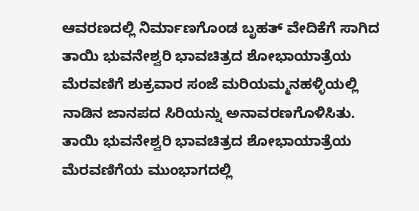ಆವರಣದಲ್ಲಿ ನಿರ್ಮಾಣಗೊಂಡ ಬೃಹತ್ ವೇದಿಕೆಗೆ ಸಾಗಿದ ತಾಯಿ ಭುವನೇಶ್ವರಿ ಭಾವಚಿತ್ರದ ಶೋಭಾಯಾತ್ರೆಯ ಮೆರವಣಿಗೆ ಶುಕ್ರವಾರ ಸಂಜೆ ಮರಿಯಮ್ಮನಹಳ್ಳಿಯಲ್ಲಿ ನಾಡಿನ ಜಾನಪದ ಸಿರಿಯನ್ನು ಅನಾವರಣಗೊಳಿಸಿತು.
ತಾಯಿ ಭುವನೇಶ್ವರಿ ಭಾವಚಿತ್ರದ ಶೋಭಾಯಾತ್ರೆಯ ಮೆರವಣಿಗೆಯ ಮುಂಭಾಗದಲ್ಲಿ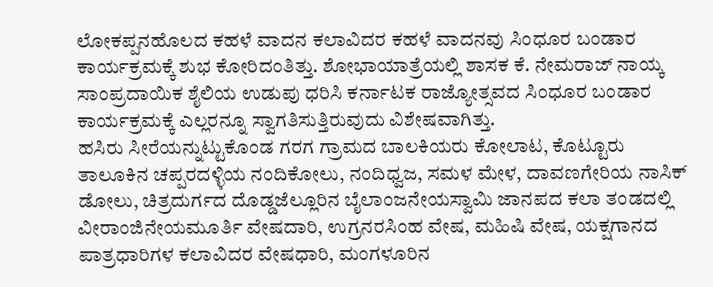ಲೋಕಪ್ಪನಹೊಲದ ಕಹಳೆ ವಾದನ ಕಲಾವಿದರ ಕಹಳೆ ವಾದನವು ಸಿಂಧೂರ ಬಂಡಾರ ಕಾರ್ಯಕ್ರಮಕ್ಕೆ ಶುಭ ಕೋರಿದಂತಿತ್ತು. ಶೋಭಾಯಾತ್ರೆಯಲ್ಲಿ ಶಾಸಕ ಕೆ. ನೇಮರಾಜ್ ನಾಯ್ಕ ಸಾಂಪ್ರದಾಯಿಕ ಶೈಲಿಯ ಉಡುಪು ಧರಿಸಿ ಕರ್ನಾಟಕ ರಾಜ್ಯೋತ್ಸವದ ಸಿಂಧೂರ ಬಂಡಾರ ಕಾರ್ಯಕ್ರಮಕ್ಕೆ ಎಲ್ಲರನ್ನೂ ಸ್ವಾಗತಿಸುತ್ತಿರುವುದು ವಿಶೇಷವಾಗಿತ್ತು.
ಹಸಿರು ಸೀರೆಯನ್ನುಟ್ಟುಕೊಂಡ ಗರಗ ಗ್ರಾಮದ ಬಾಲಕಿಯರು ಕೋಲಾಟ, ಕೊಟ್ಟೂರು ತಾಲೂಕಿನ ಚಪ್ಪರದಳ್ಳಿಯ ನಂದಿಕೋಲು, ನಂದಿಧ್ವಜ, ಸಮಳ ಮೇಳ, ದಾವಣಗೇರಿಯ ನಾಸಿಕ್ ಡೋಲು, ಚಿತ್ರದುರ್ಗದ ದೊಡ್ಡಜೆಲ್ಲೂರಿನ ಬೈಲಾಂಜನೇಯಸ್ವಾಮಿ ಜಾನಪದ ಕಲಾ ತಂಡದಲ್ಲಿ ವೀರಾಂಜಿನೇಯಮೂರ್ತಿ ವೇಷದಾರಿ, ಉಗ್ರನರಸಿಂಹ ವೇಷ, ಮಹಿಷಿ ವೇಷ, ಯಕ್ಷಗಾನದ ಪಾತ್ರಧಾರಿಗಳ ಕಲಾವಿದರ ವೇಷಧಾರಿ, ಮಂಗಳೂರಿನ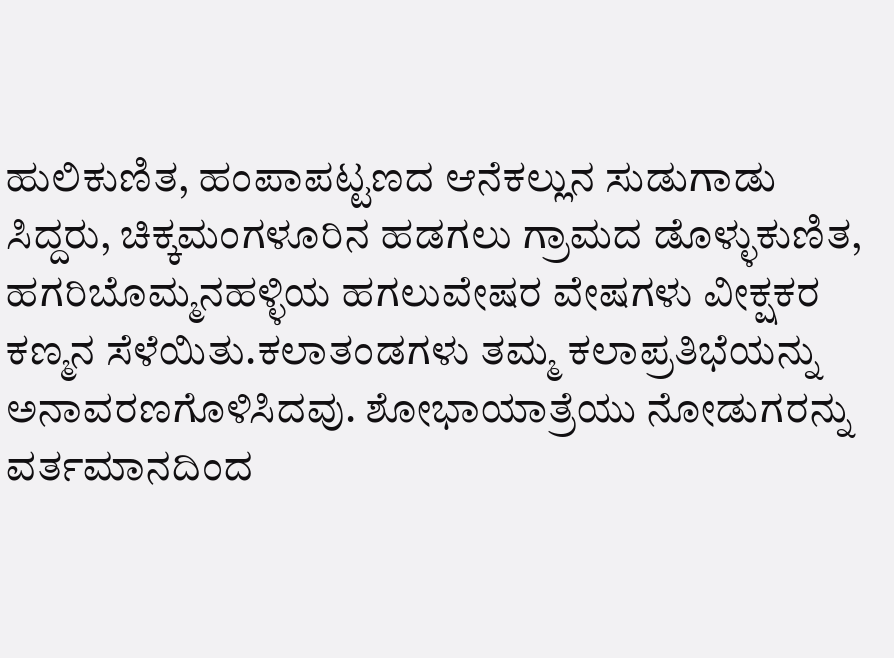ಹುಲಿಕುಣಿತ, ಹಂಪಾಪಟ್ಟಣದ ಆನೆಕಲ್ಲುನ ಸುಡುಗಾಡು ಸಿದ್ದರು, ಚಿಕ್ಕಮಂಗಳೂರಿನ ಹಡಗಲು ಗ್ರಾಮದ ಡೊಳ್ಳುಕುಣಿತ, ಹಗರಿಬೊಮ್ಮನಹಳ್ಳಿಯ ಹಗಲುವೇಷರ ವೇಷಗಳು ವೀಕ್ಷಕರ ಕಣ್ಮನ ಸೆಳೆಯಿತು.ಕಲಾತಂಡಗಳು ತಮ್ಮ ಕಲಾಪ್ರತಿಭೆಯನ್ನು ಅನಾವರಣಗೊಳಿಸಿದವು. ಶೋಭಾಯಾತ್ರೆಯು ನೋಡುಗರನ್ನು ವರ್ತಮಾನದಿಂದ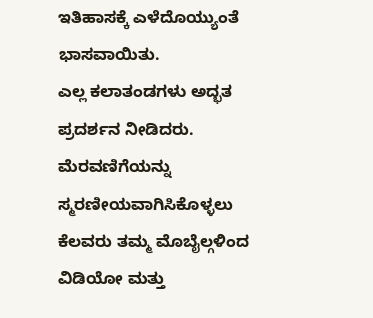ಇತಿಹಾಸಕ್ಕೆ ಎಳೆದೊಯ್ಯುಂತೆ ಭಾಸವಾಯಿತು.
ಎಲ್ಲ ಕಲಾತಂಡಗಳು ಅದ್ಭತ ಪ್ರದರ್ಶನ ನೀಡಿದರು. ಮೆರವಣಿಗೆಯನ್ನು ಸ್ಮರಣೀಯವಾಗಿಸಿಕೊಳ್ಳಲು ಕೆಲವರು ತಮ್ಮ ಮೊಬೈಲ್ಗಳಿಂದ ವಿಡಿಯೋ ಮತ್ತು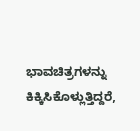ಭಾವಚಿತ್ರಗಳನ್ನು ಕಿಕ್ಕಿಸಿಕೊಳ್ಲುತ್ತಿದ್ದರೆ,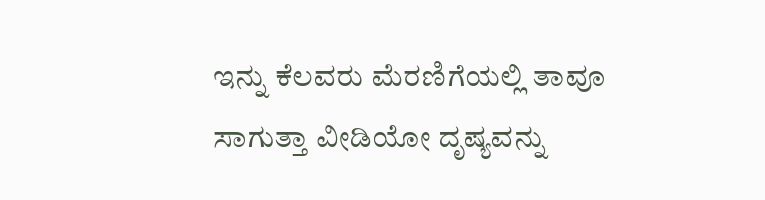ಇನ್ನು ಕೆಲವರು ಮೆರಣಿಗೆಯಲ್ಲಿ ತಾವೂ ಸಾಗುತ್ತಾ ವೀಡಿಯೋ ದೃಷ್ಯವನ್ನು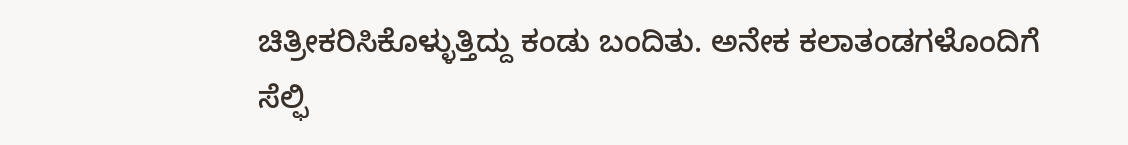ಚಿತ್ರೀಕರಿಸಿಕೊಳ್ಳುತ್ತಿದ್ದು ಕಂಡು ಬಂದಿತು. ಅನೇಕ ಕಲಾತಂಡಗಳೊಂದಿಗೆ ಸೆಲ್ಫಿ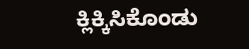ಕ್ಲಿಕ್ಕಿಸಿಕೊಂಡು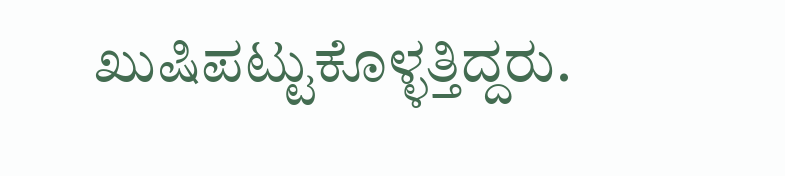ಖುಷಿಪಟ್ಟುಕೊಳ್ಳತ್ತಿದ್ದರು.